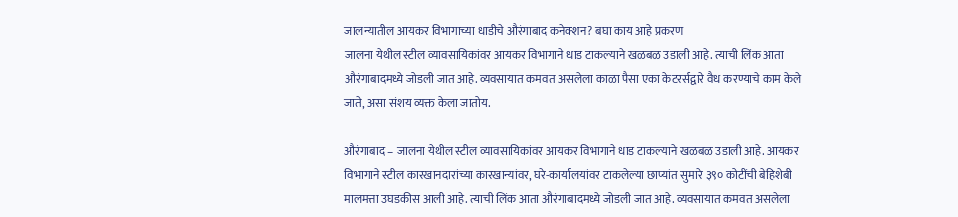जालन्यातील आयकर विभागाच्या धाडीचे औरंगाबाद कनेक्शन? बघा काय आहे प्रकरण
जालना येथील स्टील व्यावसायिकांवर आयकर विभागाने धाड टाकल्याने खळबळ उडाली आहे. त्याची लिंक आता औरंगाबादमध्ये जोडली जात आहे. व्यवसायात कमवत असलेला काळा पैसा एका केटरर्सद्वारे वैध करण्याचे काम केले जाते, असा संशय व्यक्त केला जातोय.

औरंगाबाद – जालना येथील स्टील व्यावसायिकांवर आयकर विभागाने धाड टाकल्याने खळबळ उडाली आहे. आयकर विभागाने स्टील कारखानदारांच्या कारखान्यांवर, घरे-कार्यालयांवर टाकलेल्या छाप्यांत सुमारे ३९० कोटींची बेहिशेबी मालमत्ता उघडकीस आली आहे. त्याची लिंक आता औरंगाबादमध्ये जोडली जात आहे. व्यवसायात कमवत असलेला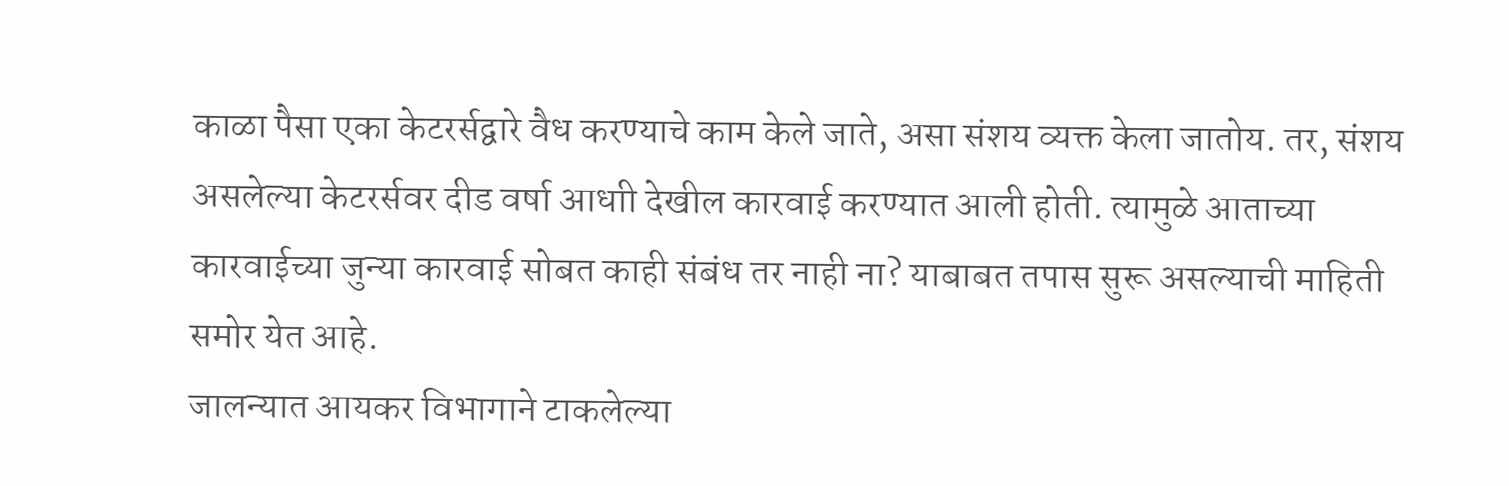काळा पैसा एका केटरर्सद्वारे वैध करण्याचे काम केले जाते, असा संशय व्यक्त केला जातोय. तर, संशय असलेल्या केटरर्सवर दीड वर्षा आधाी देखील कारवाई करण्यात आली होती. त्यामुळे आताच्या कारवाईच्या जुन्या कारवाई सोबत काही संबंध तर नाही ना? याबाबत तपास सुरू असल्याची माहिती समोर येत आहे.
जालन्यात आयकर विभागाने टाकलेल्या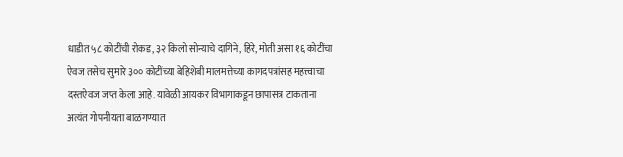धाडीत ५८ कोटींची रोकड, ३२ किलो सोन्याचे दागिने, हिरे, मोती असा १६ कोटींचा ऐवज तसेच सुमारे ३०० कोटींच्या बेहिशेबी मालमत्तेच्या कागदपत्रांसह महत्त्वाचा दस्तऐवज जप्त केला आहे. यावेळी आयकर विभागाकडून छापासत्र टाकताना अत्यंत गोपनीयता बाळगण्यात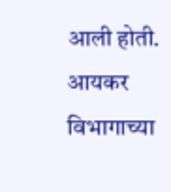आली होती. आयकर विभागाच्या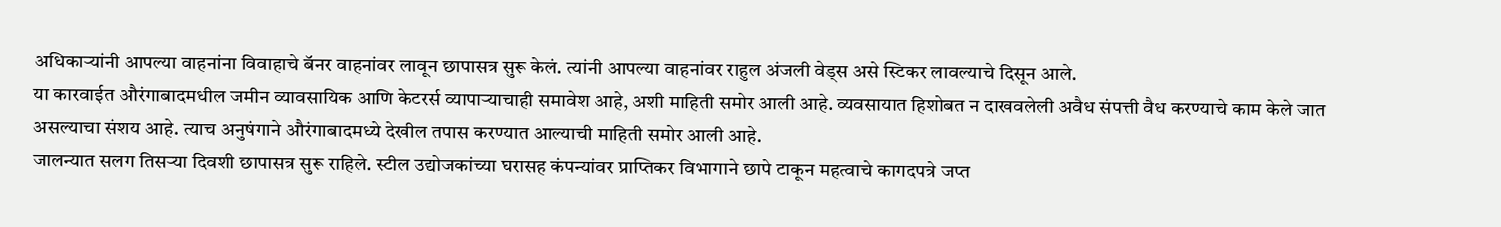अधिकाऱ्यांनी आपल्या वाहनांना विवाहाचे बॅनर वाहनांवर लावून छापासत्र सुरू केलं. त्यांनी आपल्या वाहनांवर राहुल अंजली वेड्स असे स्टिकर लावल्याचे दिसून आले.
या कारवाईत औरंगाबादमधील जमीन व्यावसायिक आणि केटरर्स व्यापाऱ्याचाही समावेश आहे, अशी माहिती समोर आली आहे. व्यवसायात हिशोबत न दाखवलेली अवैध संपत्ती वैध करण्याचे काम केले जात असल्याचा संशय आहे. त्याच अनुषंगाने औरंगाबादमध्ये देखील तपास करण्यात आल्याची माहिती समोर आली आहे.
जालन्यात सलग तिसऱ्या दिवशी छापासत्र सुरू राहिले. स्टील उद्योजकांच्या घरासह कंपन्यांवर प्राप्तिकर विभागाने छापे टाकून महत्वाचे कागदपत्रे जप्त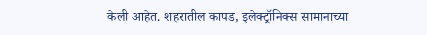केली आहेत. शहरातील कापड, इलेक्ट्रॉनिक्स सामानाच्या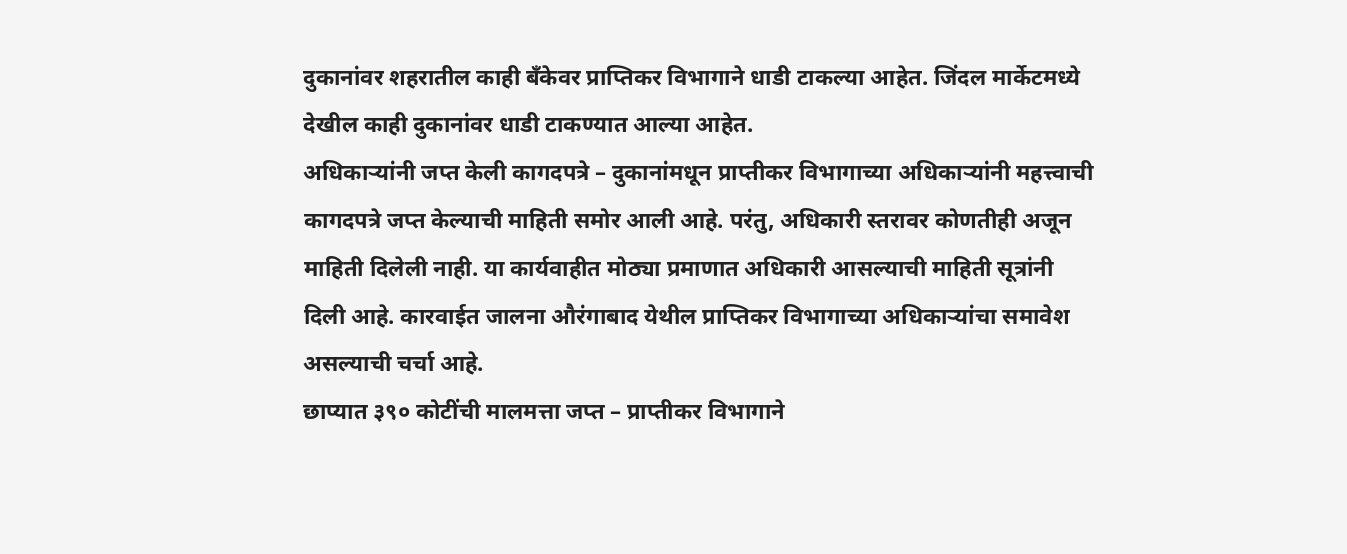दुकानांवर शहरातील काही बँकेवर प्राप्तिकर विभागाने धाडी टाकल्या आहेत. जिंदल मार्केटमध्ये देखील काही दुकानांवर धाडी टाकण्यात आल्या आहेत.
अधिकाऱ्यांनी जप्त केली कागदपत्रे – दुकानांमधून प्राप्तीकर विभागाच्या अधिकाऱ्यांनी महत्त्वाची कागदपत्रे जप्त केल्याची माहिती समोर आली आहे. परंतु, अधिकारी स्तरावर कोणतीही अजून माहिती दिलेली नाही. या कार्यवाहीत मोठ्या प्रमाणात अधिकारी आसल्याची माहिती सूत्रांनी दिली आहे. कारवाईत जालना औरंगाबाद येथील प्राप्तिकर विभागाच्या अधिकाऱ्यांचा समावेश असल्याची चर्चा आहे.
छाप्यात ३९० कोटींची मालमत्ता जप्त – प्राप्तीकर विभागाने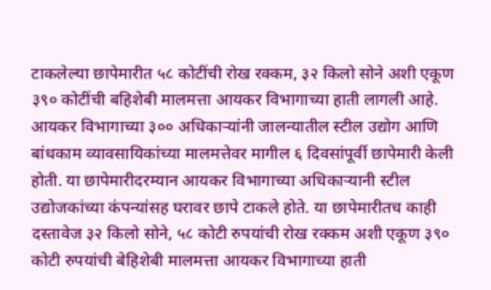टाकलेल्या छापेमारीत ५८ कोटींची रोख रक्कम, ३२ किलो सोने अशी एकूण ३९० कोटींची बहिशेबी मालमत्ता आयकर विभागाच्या हाती लागली आहे. आयकर विभागाच्या ३०० अधिकाऱ्यांनी जालन्यातील स्टील उद्योग आणि बांधकाम व्यावसायिकांच्या मालमत्तेवर मागील ६ दिवसांपूर्वी छापेमारी केली होती. या छापेमारीदरम्यान आयकर विभागाच्या अधिकाऱ्यानी स्टील उद्योजकांच्या कंपन्यांसह घरावर छापे टाकले होते. या छापेमारीतच काही दस्तावेज ३२ किलो सोने, ५८ कोटी रुपयांची रोख रक्कम अशी एकूण ३९० कोटी रुपयांची बेहिशेबी मालमत्ता आयकर विभागाच्या हाती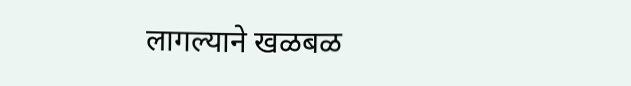लागल्याने खळबळ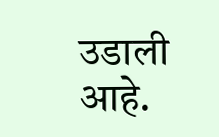उडाली आहे.